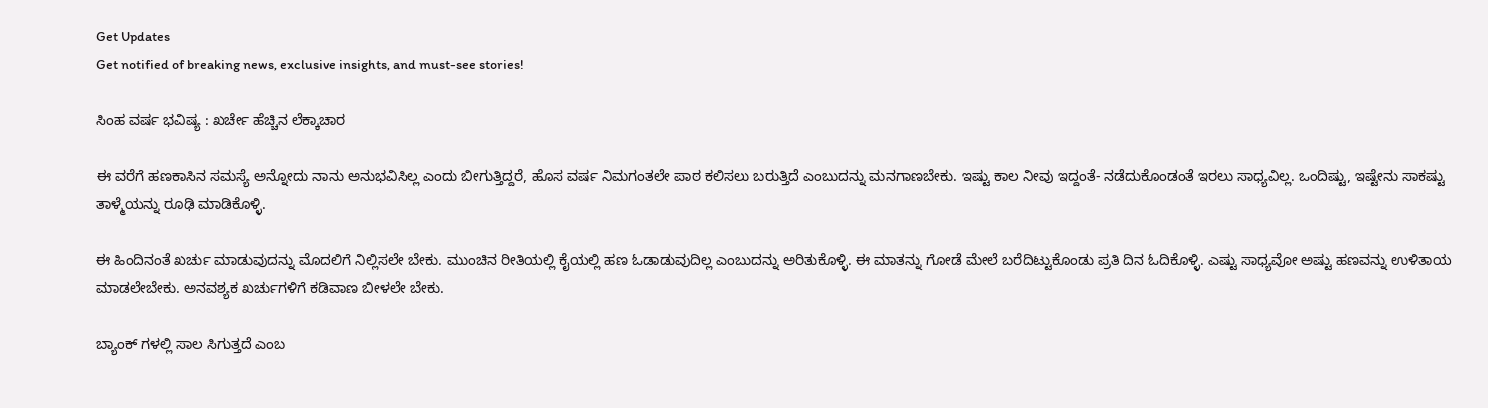Get Updates
Get notified of breaking news, exclusive insights, and must-see stories!

ಸಿಂಹ ವರ್ಷ ಭವಿಷ್ಯ : ಖರ್ಚೇ ಹೆಚ್ಚಿನ ಲೆಕ್ಕಾಚಾರ

ಈ ವರೆಗೆ ಹಣಕಾಸಿನ ಸಮಸ್ಯೆ ಅನ್ನೋದು ನಾನು ಅನುಭವಿಸಿಲ್ಲ ಎಂದು ಬೀಗುತ್ತಿದ್ದರೆ, ಹೊಸ ವರ್ಷ ನಿಮಗಂತಲೇ ಪಾಠ ಕಲಿಸಲು ಬರುತ್ತಿದೆ ಎಂಬುದನ್ನು ಮನಗಾಣಬೇಕು. ಇಷ್ಟು ಕಾಲ ನೀವು ಇದ್ದಂತೆ- ನಡೆದುಕೊಂಡಂತೆ ಇರಲು ಸಾಧ್ಯವಿಲ್ಲ. ಒಂದಿಷ್ಟು, ಇಷ್ಟೇನು ಸಾಕಷ್ಟು ತಾಳ್ಮೆಯನ್ನು ರೂಢಿ ಮಾಡಿಕೊಳ್ಳಿ.

ಈ ಹಿಂದಿನಂತೆ ಖರ್ಚು ಮಾಡುವುದನ್ನು ಮೊದಲಿಗೆ ನಿಲ್ಲಿಸಲೇ ಬೇಕು. ಮುಂಚಿನ ರೀತಿಯಲ್ಲಿ ಕೈಯಲ್ಲಿ ಹಣ ಓಡಾಡುವುದಿಲ್ಲ ಎಂಬುದನ್ನು ಅರಿತುಕೊಳ್ಳಿ. ಈ ಮಾತನ್ನು ಗೋಡೆ ಮೇಲೆ ಬರೆದಿಟ್ಟುಕೊಂಡು ಪ್ರತಿ ದಿನ ಓದಿಕೊಳ್ಳಿ. ಎಷ್ಟು ಸಾಧ್ಯವೋ ಅಷ್ಟು ಹಣವನ್ನು ಉಳಿತಾಯ ಮಾಡಲೇಬೇಕು. ಅನವಶ್ಯಕ ಖರ್ಚುಗಳಿಗೆ ಕಡಿವಾಣ ಬೀಳಲೇ ಬೇಕು.

ಬ್ಯಾಂಕ್ ಗಳಲ್ಲಿ ಸಾಲ ಸಿಗುತ್ತದೆ ಎಂಬ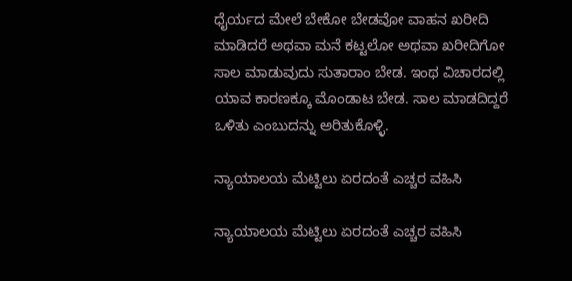ಧೈರ್ಯದ ಮೇಲೆ ಬೇಕೋ ಬೇಡವೋ ವಾಹನ ಖರೀದಿ ಮಾಡಿದರೆ ಅಥವಾ ಮನೆ ಕಟ್ಟಲೋ ಅಥವಾ ಖರೀದಿಗೋ ಸಾಲ ಮಾಡುವುದು ಸುತಾರಾಂ ಬೇಡ. ಇಂಥ ವಿಚಾರದಲ್ಲಿ ಯಾವ ಕಾರಣಕ್ಕೂ ಮೊಂಡಾಟ ಬೇಡ. ಸಾಲ ಮಾಡದಿದ್ದರೆ ಒಳಿತು ಎಂಬುದನ್ನು ಅರಿತುಕೊಳ್ಳಿ.

ನ್ಯಾಯಾಲಯ ಮೆಟ್ಟಿಲು ಏರದಂತೆ ಎಚ್ಚರ ವಹಿಸಿ

ನ್ಯಾಯಾಲಯ ಮೆಟ್ಟಿಲು ಏರದಂತೆ ಎಚ್ಚರ ವಹಿಸಿ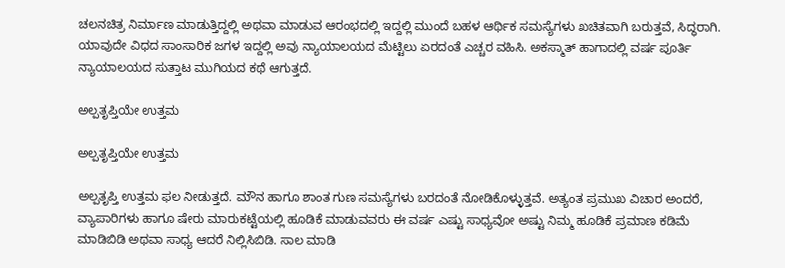ಚಲನಚಿತ್ರ ನಿರ್ಮಾಣ ಮಾಡುತ್ತಿದ್ದಲ್ಲಿ ಅಥವಾ ಮಾಡುವ ಆರಂಭದಲ್ಲಿ ಇದ್ದಲ್ಲಿ ಮುಂದೆ ಬಹಳ ಆರ್ಥಿಕ ಸಮಸ್ಯೆಗಳು ಖಚಿತವಾಗಿ ಬರುತ್ತವೆ, ಸಿದ್ಧರಾಗಿ. ಯಾವುದೇ ವಿಧದ ಸಾಂಸಾರಿಕ ಜಗಳ ಇದ್ದಲ್ಲಿ ಅವು ನ್ಯಾಯಾಲಯದ ಮೆಟ್ಟಿಲು ಏರದಂತೆ ಎಚ್ಚರ ವಹಿಸಿ. ಅಕಸ್ಮಾತ್ ಹಾಗಾದಲ್ಲಿ ವರ್ಷ ಪೂರ್ತಿ ನ್ಯಾಯಾಲಯದ ಸುತ್ತಾಟ ಮುಗಿಯದ ಕಥೆ ಆಗುತ್ತದೆ.

ಅಲ್ಪತೃಪ್ತಿಯೇ ಉತ್ತಮ

ಅಲ್ಪತೃಪ್ತಿಯೇ ಉತ್ತಮ

ಅಲ್ಪತೃಪ್ತಿ ಉತ್ತಮ ಫಲ ನೀಡುತ್ತದೆ. ಮೌನ ಹಾಗೂ ಶಾಂತ ಗುಣ ಸಮಸ್ಯೆಗಳು ಬರದಂತೆ ನೋಡಿಕೊಳ್ಳುತ್ತವೆ. ಅತ್ಯಂತ ಪ್ರಮುಖ ವಿಚಾರ ಅಂದರೆ, ವ್ಯಾಪಾರಿಗಳು ಹಾಗೂ ಷೇರು ಮಾರುಕಟ್ಟೆಯಲ್ಲಿ ಹೂಡಿಕೆ ಮಾಡುವವರು ಈ ವರ್ಷ ಎಷ್ಟು ಸಾಧ್ಯವೋ ಅಷ್ಟು ನಿಮ್ಮ ಹೂಡಿಕೆ ಪ್ರಮಾಣ ಕಡಿಮೆ ಮಾಡಿಬಿಡಿ ಅಥವಾ ಸಾಧ್ಯ ಆದರೆ ನಿಲ್ಲಿಸಿಬಿಡಿ. ಸಾಲ ಮಾಡಿ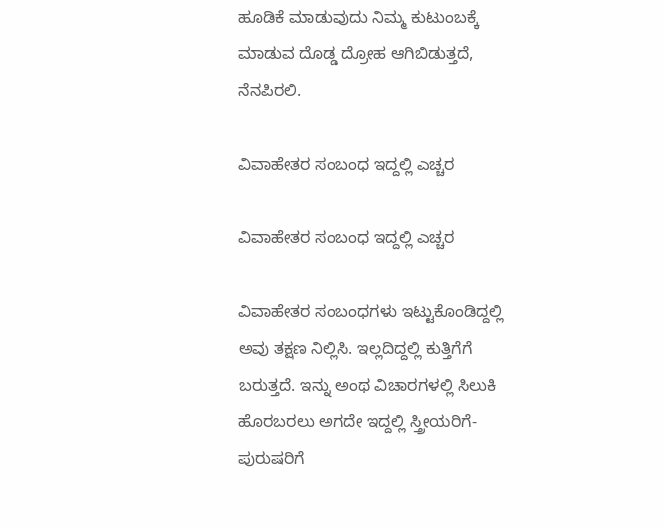ಹೂಡಿಕೆ ಮಾಡುವುದು ನಿಮ್ಮ ಕುಟುಂಬಕ್ಕೆ ಮಾಡುವ ದೊಡ್ಡ ದ್ರೋಹ ಆಗಿಬಿಡುತ್ತದೆ, ನೆನಪಿರಲಿ.

ವಿವಾಹೇತರ ಸಂಬಂಧ ಇದ್ದಲ್ಲಿ ಎಚ್ಚರ

ವಿವಾಹೇತರ ಸಂಬಂಧ ಇದ್ದಲ್ಲಿ ಎಚ್ಚರ

ವಿವಾಹೇತರ ಸಂಬಂಧಗಳು ಇಟ್ಟುಕೊಂಡಿದ್ದಲ್ಲಿ ಅವು ತಕ್ಷಣ ನಿಲ್ಲಿಸಿ. ಇಲ್ಲದಿದ್ದಲ್ಲಿ ಕುತ್ತಿಗೆಗೆ ಬರುತ್ತದೆ. ಇನ್ನು ಅಂಥ ವಿಚಾರಗಳಲ್ಲಿ ಸಿಲುಕಿ ಹೊರಬರಲು ಅಗದೇ ಇದ್ದಲ್ಲಿ ಸ್ತ್ರೀಯರಿಗೆ- ಪುರುಷರಿಗೆ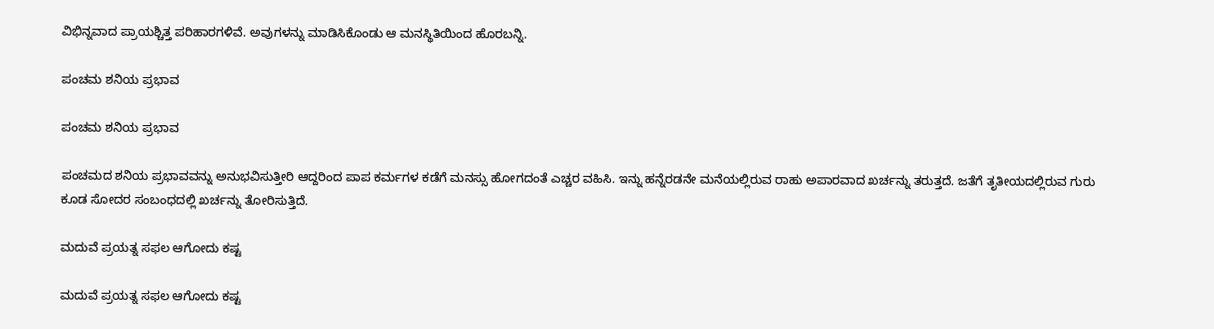ವಿಭಿನ್ನವಾದ ಪ್ರಾಯಶ್ಚಿತ್ತ ಪರಿಹಾರಗಳಿವೆ. ಅವುಗಳನ್ನು ಮಾಡಿಸಿಕೊಂಡು ಆ ಮನಸ್ಥಿತಿಯಿಂದ ಹೊರಬನ್ನಿ.

ಪಂಚಮ ಶನಿಯ ಪ್ರಭಾವ

ಪಂಚಮ ಶನಿಯ ಪ್ರಭಾವ

ಪಂಚಮದ ಶನಿಯ ಪ್ರಭಾವವನ್ನು ಅನುಭವಿಸುತ್ತೀರಿ ಆದ್ದರಿಂದ ಪಾಪ ಕರ್ಮಗಳ ಕಡೆಗೆ ಮನಸ್ಸು ಹೋಗದಂತೆ ಎಚ್ಚರ ವಹಿಸಿ. ಇನ್ನು ಹನ್ನೆರಡನೇ ಮನೆಯಲ್ಲಿರುವ ರಾಹು ಅಪಾರವಾದ ಖರ್ಚನ್ನು ತರುತ್ತದೆ. ಜತೆಗೆ ತೃತೀಯದಲ್ಲಿರುವ ಗುರು ಕೂಡ ಸೋದರ ಸಂಬಂಧದಲ್ಲಿ ಖರ್ಚನ್ನು ತೋರಿಸುತ್ತಿದೆ.

ಮದುವೆ ಪ್ರಯತ್ನ ಸಫಲ ಆಗೋದು ಕಷ್ಟ

ಮದುವೆ ಪ್ರಯತ್ನ ಸಫಲ ಆಗೋದು ಕಷ್ಟ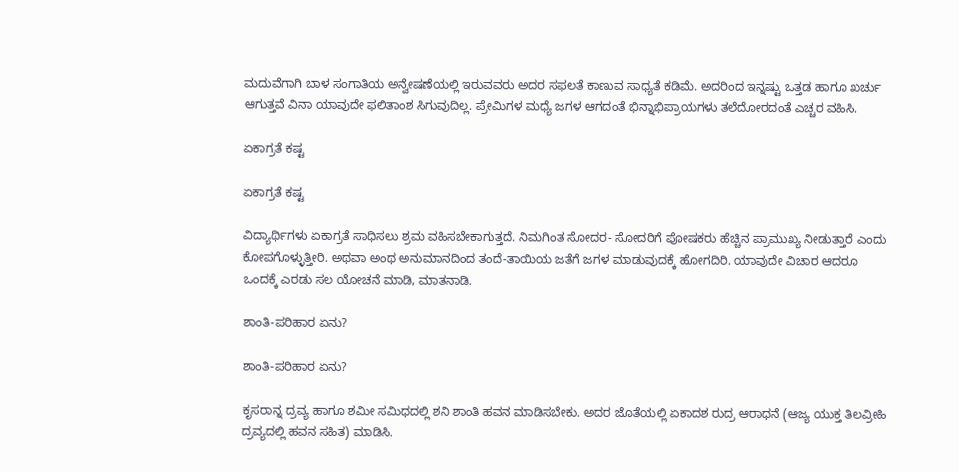ಮದುವೆಗಾಗಿ ಬಾಳ ಸಂಗಾತಿಯ ಅನ್ವೇಷಣೆಯಲ್ಲಿ ಇರುವವರು ಅದರ ಸಫಲತೆ ಕಾಣುವ ಸಾಧ್ಯತೆ ಕಡಿಮೆ. ಅದರಿಂದ ಇನ್ನಷ್ಟು ಒತ್ತಡ ಹಾಗೂ ಖರ್ಚು ಆಗುತ್ತವೆ ವಿನಾ ಯಾವುದೇ ಫಲಿತಾಂಶ ಸಿಗುವುದಿಲ್ಲ. ಪ್ರೇಮಿಗಳ ಮಧ್ಯೆ ಜಗಳ ಆಗದಂತೆ ಭಿನ್ನಾಭಿಪ್ರಾಯಗಳು ತಲೆದೋರದಂತೆ ಎಚ್ಚರ ವಹಿಸಿ.

ಏಕಾಗ್ರತೆ ಕಷ್ಟ

ಏಕಾಗ್ರತೆ ಕಷ್ಟ

ವಿದ್ಯಾರ್ಥಿಗಳು ಏಕಾಗ್ರತೆ ಸಾಧಿಸಲು ಶ್ರಮ ವಹಿಸಬೇಕಾಗುತ್ತದೆ. ನಿಮಗಿಂತ ಸೋದರ- ಸೋದರಿಗೆ ಪೋಷಕರು ಹೆಚ್ಚಿನ ಪ್ರಾಮುಖ್ಯ ನೀಡುತ್ತಾರೆ ಎಂದು ಕೋಪಗೊಳ್ಳುತ್ತೀರಿ. ಅಥವಾ ಅಂಥ ಅನುಮಾನದಿಂದ ತಂದೆ-ತಾಯಿಯ ಜತೆಗೆ ಜಗಳ ಮಾಡುವುದಕ್ಕೆ ಹೋಗದಿರಿ. ಯಾವುದೇ ವಿಚಾರ ಆದರೂ ಒಂದಕ್ಕೆ ಎರಡು ಸಲ ಯೋಚನೆ ಮಾಡಿ, ಮಾತನಾಡಿ.

ಶಾಂತಿ-ಪರಿಹಾರ ಏನು?

ಶಾಂತಿ-ಪರಿಹಾರ ಏನು?

ಕೃಸರಾನ್ನ ದ್ರವ್ಯ ಹಾಗೂ ಶಮೀ ಸಮಿಧದಲ್ಲಿ ಶನಿ ಶಾಂತಿ ಹವನ ಮಾಡಿಸಬೇಕು. ಅದರ ಜೊತೆಯಲ್ಲಿ ಏಕಾದಶ ರುದ್ರ ಆರಾಧನೆ (ಆಜ್ಯ ಯುಕ್ತ ತಿಲವ್ರೀಹಿ ದ್ರವ್ಯದಲ್ಲಿ ಹವನ ಸಹಿತ) ಮಾಡಿಸಿ.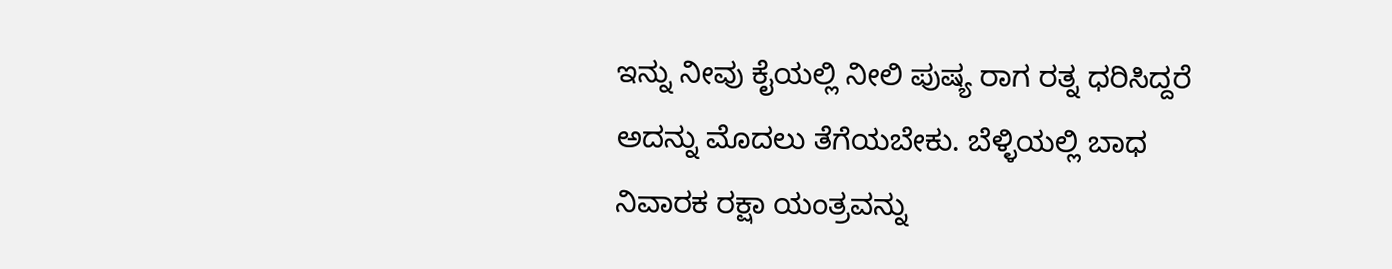ಇನ್ನು ನೀವು ಕೈಯಲ್ಲಿ ನೀಲಿ ಪುಷ್ಯ ರಾಗ ರತ್ನ ಧರಿಸಿದ್ದರೆ ಅದನ್ನು ಮೊದಲು ತೆಗೆಯಬೇಕು. ಬೆಳ್ಳಿಯಲ್ಲಿ ಬಾಧ ನಿವಾರಕ ರಕ್ಷಾ ಯಂತ್ರವನ್ನು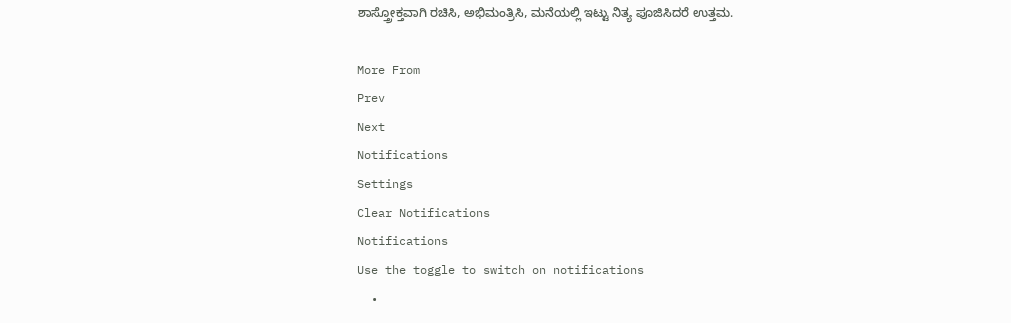ಶಾಸ್ತ್ರೋಕ್ತವಾಗಿ ರಚಿಸಿ, ಅಭಿಮಂತ್ರಿಸಿ, ಮನೆಯಲ್ಲಿ ಇಟ್ಟು ನಿತ್ಯ ಪೂಜಿಸಿದರೆ ಉತ್ತಮ.

More From
Prev
Next
Notifications
Settings
Clear Notifications
Notifications
Use the toggle to switch on notifications
  •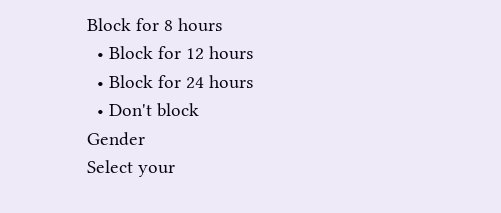Block for 8 hours
  • Block for 12 hours
  • Block for 24 hours
  • Don't block
Gender
Select your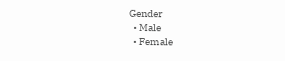Gender
  • Male
  • Female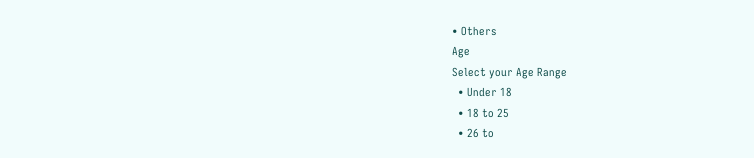• Others
Age
Select your Age Range
  • Under 18
  • 18 to 25
  • 26 to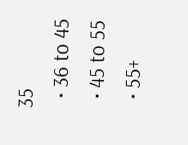35
  • 36 to 45
  • 45 to 55
  • 55+